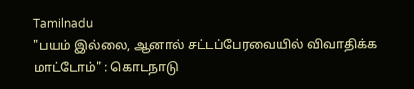Tamilnadu
"பயம் இல்லை, ஆனால் சட்டப்பேரவையில் விவாதிக்க மாட்டோம்" : கொடநாடு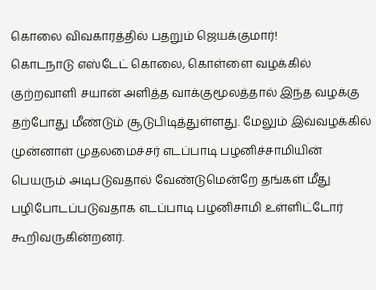கொலை விவகாரத்தில் பதறும் ஜெயக்குமார்!
கொடநாடு எஸ்டேட் கொலை, கொள்ளை வழக்கில் குற்றவாளி சயான் அளித்த வாக்குமூலத்தால் இந்த வழக்கு தற்போது மீண்டும் சூடுபிடித்துள்ளது. மேலும் இவ்வழக்கில் முன்னாள் முதலமைச்சர் எடப்பாடி பழனிச்சாமியின் பெயரும் அடிபடுவதால் வேண்டுமென்றே தங்கள் மீது பழிபோடப்படுவதாக எடப்பாடி பழனிசாமி உள்ளிட்டோர் கூறிவருகின்றனர்.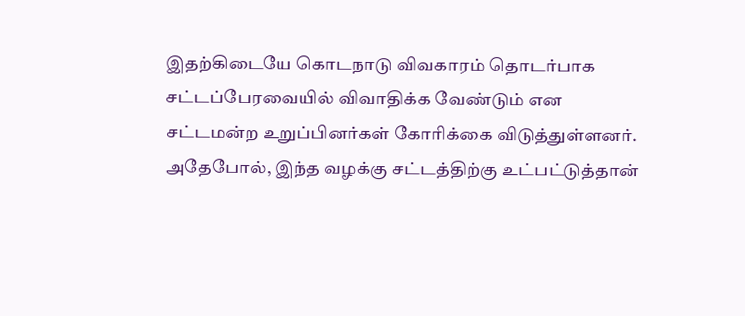இதற்கிடையே கொடநாடு விவகாரம் தொடர்பாக சட்டப்பேரவையில் விவாதிக்க வேண்டும் என சட்டமன்ற உறுப்பினர்கள் கோரிக்கை விடுத்துள்ளனர். அதேபோல், இந்த வழக்கு சட்டத்திற்கு உட்பட்டுத்தான்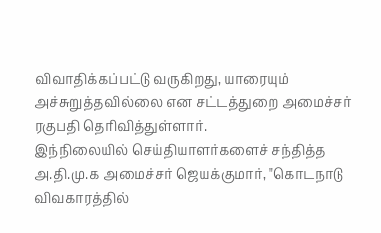விவாதிக்கப்பட்டு வருகிறது, யாரையும் அச்சுறுத்தவில்லை என சட்டத்துறை அமைச்சர் ரகுபதி தெரிவித்துள்ளார்.
இந்நிலையில் செய்தியாளர்களைச் சந்தித்த அ.தி.மு.க அமைச்சர் ஜெயக்குமார், "கொடநாடு விவகாரத்தில்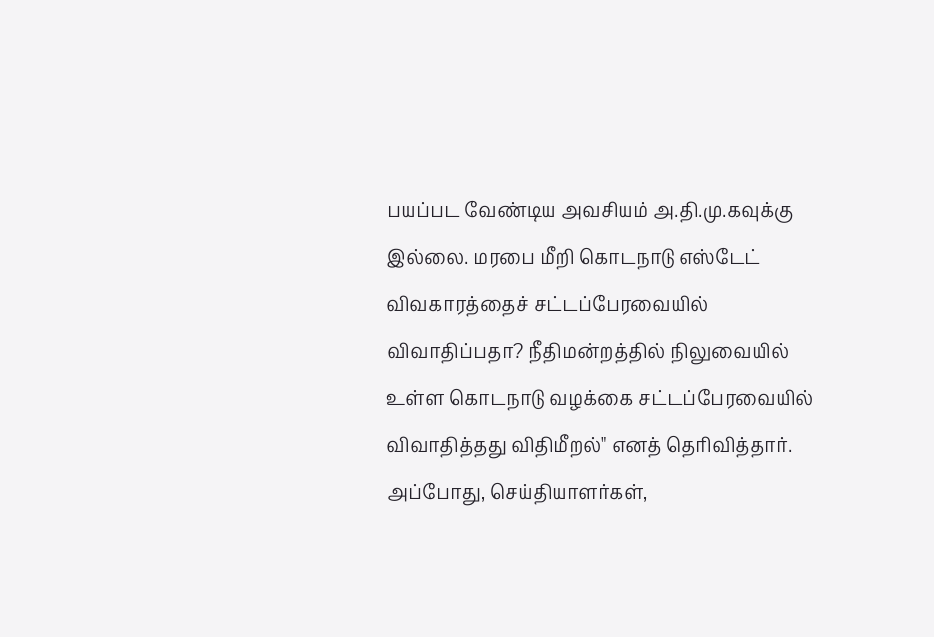பயப்பட வேண்டிய அவசியம் அ.தி.மு.கவுக்கு இல்லை. மரபை மீறி கொடநாடு எஸ்டேட் விவகாரத்தைச் சட்டப்பேரவையில் விவாதிப்பதா? நீதிமன்றத்தில் நிலுவையில் உள்ள கொடநாடு வழக்கை சட்டப்பேரவையில் விவாதித்தது விதிமீறல்" எனத் தெரிவித்தார்.
அப்போது, செய்தியாளர்கள்,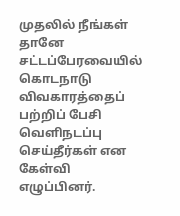முதலில் நீங்கள் தானே சட்டப்பேரவையில் கொடநாடு விவகாரத்தைப் பற்றிப் பேசி வெளிநடப்பு செய்தீர்கள் என கேள்வி எழுப்பினர்.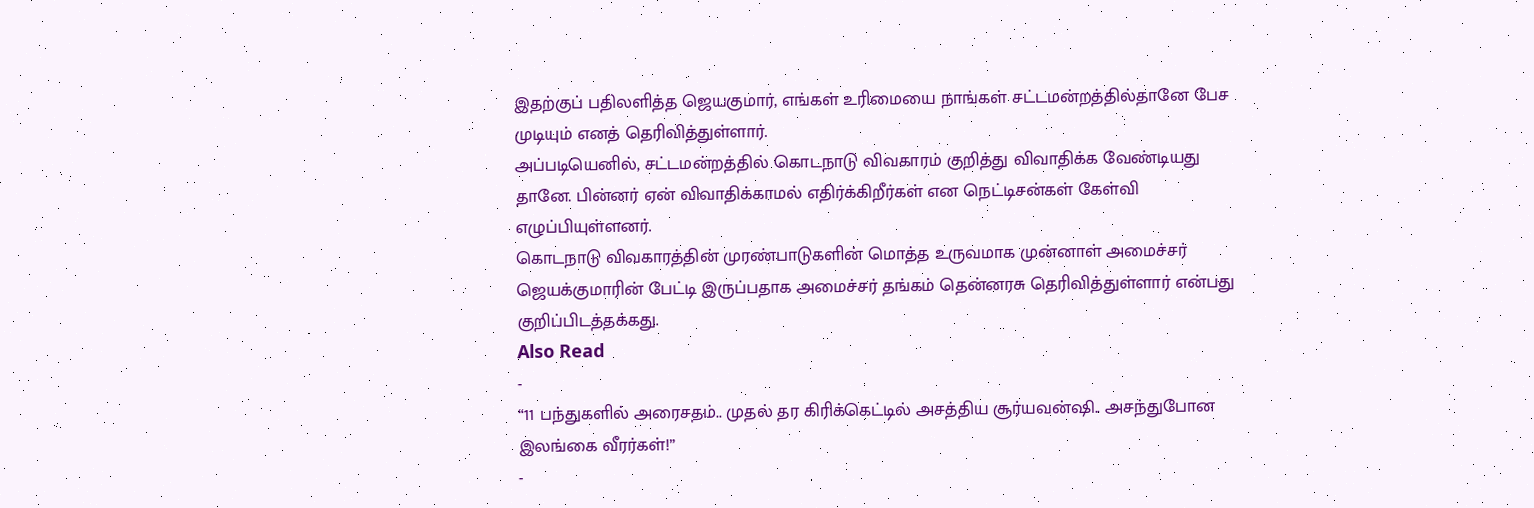இதற்குப் பதிலளித்த ஜெயகுமார், எங்கள் உரிமையை நாங்கள் சட்டமன்றத்தில்தானே பேச முடியும் எனத் தெரிவித்துள்ளார்.
அப்படியெனில், சட்டமன்றத்தில் கொடநாடு விவகாரம் குறித்து விவாதிக்க வேண்டியது தானே. பின்னர் ஏன் விவாதிக்காமல் எதிர்க்கிறீர்கள் என நெட்டிசன்கள் கேள்வி எழுப்பியுள்ளனர்.
கொடநாடு விவகாரத்தின் முரண்பாடுகளின் மொத்த உருவமாக முன்னாள் அமைச்சர் ஜெயக்குமாரின் பேட்டி இருப்பதாக அமைச்சர் தங்கம் தென்னரசு தெரிவித்துள்ளார் என்பது குறிப்பிடத்தக்கது.
Also Read
-
“11 பந்துகளில் அரைசதம்.. முதல் தர கிரிக்கெட்டில் அசத்திய சூர்யவன்ஷி.. அசந்துபோன இலங்கை வீரர்கள்!”
-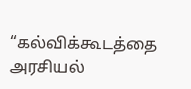“கல்விக்கூடத்தை அரசியல்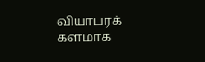வியாபரக் களமாக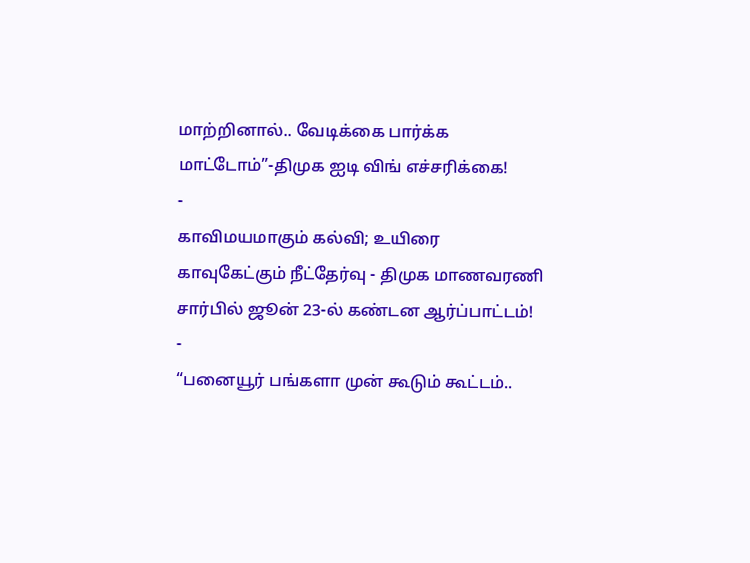மாற்றினால்.. வேடிக்கை பார்க்க மாட்டோம்”-திமுக ஐடி விங் எச்சரிக்கை!
-
காவிமயமாகும் கல்வி; உயிரை காவுகேட்கும் நீட்தேர்வு - திமுக மாணவரணி சார்பில் ஜூன் 23-ல் கண்டன ஆர்ப்பாட்டம்!
-
“பனையூர் பங்களா முன் கூடும் கூட்டம்..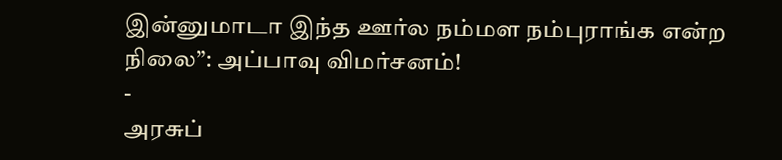இன்னுமாடா இந்த ஊர்ல நம்மள நம்புராங்க என்ற நிலை”: அப்பாவு விமர்சனம்!
-
அரசுப்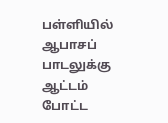பள்ளியில் ஆபாசப் பாடலுக்கு ஆட்டம் போட்ட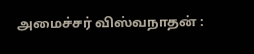அமைச்சர் விஸ்வநாதன் :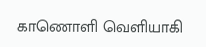காணொளி வெளியாகி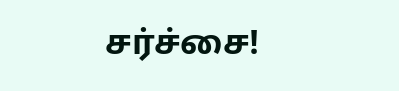சர்ச்சை!